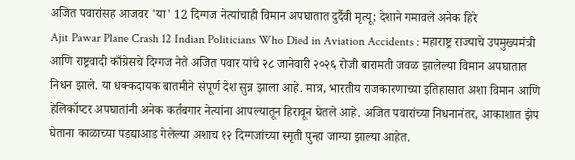अजित पवारांसह आजवर 'या' 12 दिग्गज नेत्यांचाही विमान अपघातात दुर्दैवी मृत्यू; देशाने गमावले अनेक हिरे
Ajit Pawar Plane Crash 12 Indian Politicians Who Died in Aviation Accidents : महाराष्ट्र राज्याचे उपमुख्यमंत्री आणि राष्ट्रवादी काँग्रेसचे दिग्गज नेते अजित पवार यांचे २८ जानेवारी २०२६ रोजी बारामती जवळ झालेल्या विमान अपघातात निधन झाले. या धक्कदायक बातमीने संपूर्ण देश सुन्न झाला आहे. मात्र, भारतीय राजकारणाच्या इतिहासात अशा विमान आणि हेलिकॉप्टर अपघातांनी अनेक कर्तबगार नेत्यांना आपल्यातून हिरावून घेतले आहे. अजित पवारांच्या निधनानंतर, आकाशात झेप घेताना काळाच्या पडद्याआड गेलेल्या अशाच १२ दिग्गजांच्या स्मृती पुन्हा जाग्या झाल्या आहेत.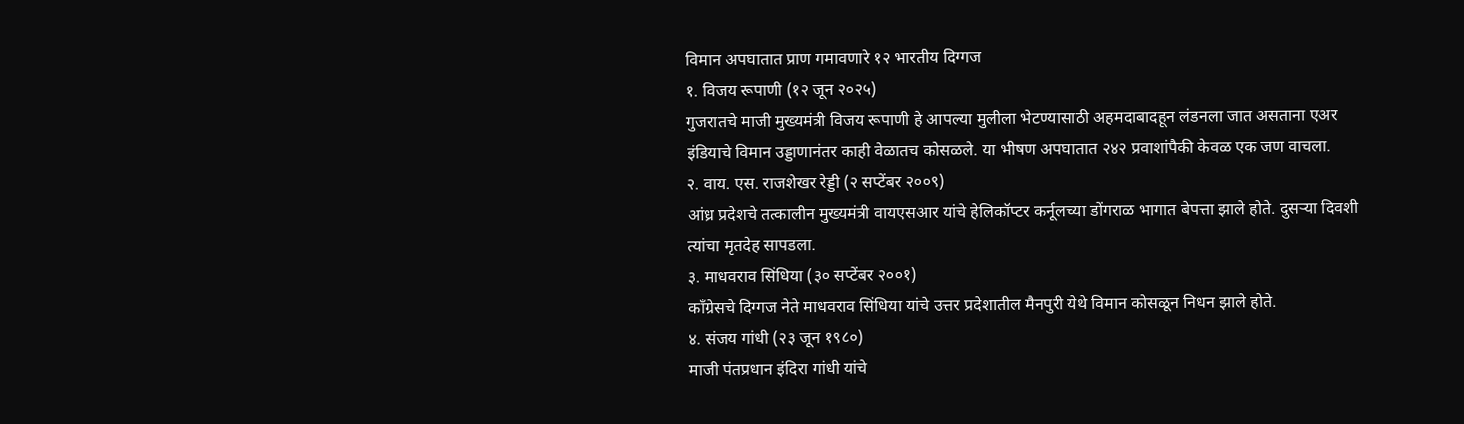विमान अपघातात प्राण गमावणारे १२ भारतीय दिग्गज
१. विजय रूपाणी (१२ जून २०२५)
गुजरातचे माजी मुख्यमंत्री विजय रूपाणी हे आपल्या मुलीला भेटण्यासाठी अहमदाबादहून लंडनला जात असताना एअर इंडियाचे विमान उड्डाणानंतर काही वेळातच कोसळले. या भीषण अपघातात २४२ प्रवाशांपैकी केवळ एक जण वाचला.
२. वाय. एस. राजशेखर रेड्डी (२ सप्टेंबर २००९)
आंध्र प्रदेशचे तत्कालीन मुख्यमंत्री वायएसआर यांचे हेलिकॉप्टर कर्नूलच्या डोंगराळ भागात बेपत्ता झाले होते. दुसऱ्या दिवशी त्यांचा मृतदेह सापडला.
३. माधवराव सिंधिया (३० सप्टेंबर २००१)
काँग्रेसचे दिग्गज नेते माधवराव सिंधिया यांचे उत्तर प्रदेशातील मैनपुरी येथे विमान कोसळून निधन झाले होते.
४. संजय गांधी (२३ जून १९८०)
माजी पंतप्रधान इंदिरा गांधी यांचे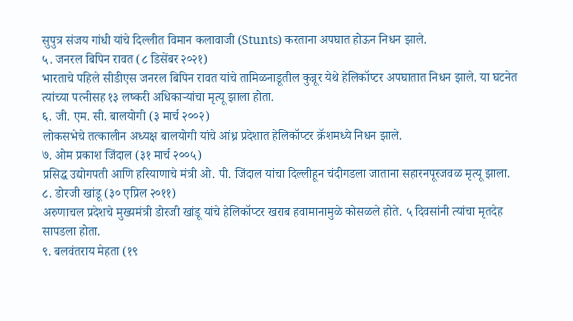सुपुत्र संजय गांधी यांचे दिल्लीत विमान कलावाजी (Stunts) करताना अपघात होऊन निधन झाले.
५. जनरल बिपिन रावत (८ डिसेंबर २०२१)
भारताचे पहिले सीडीएस जनरल बिपिन रावत यांचे तामिळनाडूतील कुन्नूर येथे हेलिकॉप्टर अपघातात निधन झाले. या घटनेत त्यांच्या पत्नीसह १३ लष्करी अधिकाऱ्यांचा मृत्यू झाला होता.
६. जी. एम. सी. बालयोगी (३ मार्च २००२)
लोकसभेचे तत्कालीन अध्यक्ष बालयोगी यांचे आंध्र प्रदेशात हेलिकॉप्टर क्रॅशमध्ये निधन झाले.
७. ओम प्रकाश जिंदाल (३१ मार्च २००५)
प्रसिद्ध उद्योगपती आणि हरियाणाचे मंत्री ओ. पी. जिंदाल यांचा दिल्लीहून चंदीगडला जाताना सहारनपूरजवळ मृत्यू झाला.
८. डोरजी खांडू (३० एप्रिल २०११)
अरुणाचल प्रदेशचे मुख्यमंत्री डोरजी खांडू यांचे हेलिकॉप्टर खराब हवामानामुळे कोसळले होते. ५ दिवसांनी त्यांचा मृतदेह सापडला होता.
९. बलवंतराय मेहता (१९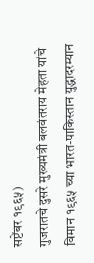सप्टेंबर १९६५)
गुजरातचे दुसरे मुख्यमंत्री बलवंतराय मेहता यांचे विमान १९६५ च्या भारत-पाकिस्तान युद्धादरम्यान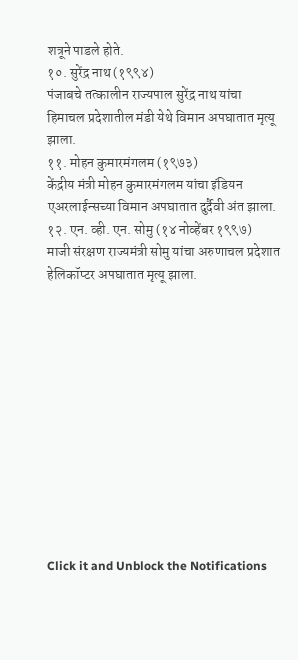शत्रूने पाडले होते.
१०. सुरेंद्र नाथ (१९९४)
पंजाबचे तत्कालीन राज्यपाल सुरेंद्र नाथ यांचा हिमाचल प्रदेशातील मंडी येथे विमान अपघातात मृत्यू झाला.
११. मोहन कुमारमंगलम (१९७३)
केंद्रीय मंत्री मोहन कुमारमंगलम यांचा इंडियन एअरलाईन्सच्या विमान अपघातात दुर्दैवी अंत झाला.
१२. एन. व्ही. एन. सोमु (१४ नोव्हेंबर १९९७)
माजी संरक्षण राज्यमंत्री सोमु यांचा अरुणाचल प्रदेशात हेलिकॉप्टर अपघातात मृत्यू झाला.












Click it and Unblock the Notifications